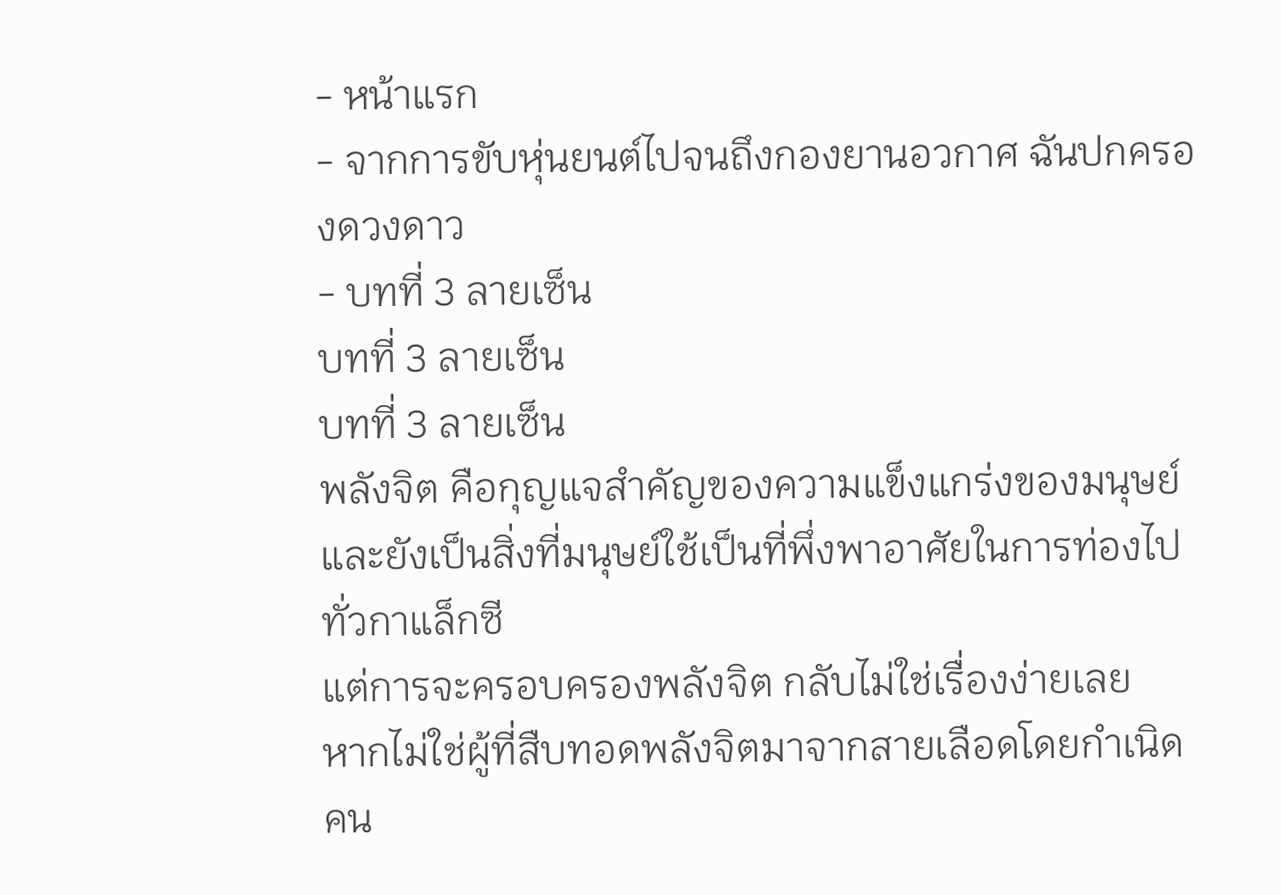- หน้าแรก
- จากการขับหุ่นยนต์ไปจนถึงกองยานอวกาศ ฉันปกครองดวงดาว
- บทที่ 3 ลายเซ็น
บทที่ 3 ลายเซ็น
บทที่ 3 ลายเซ็น
พลังจิต คือกุญแจสำคัญของความแข็งแกร่งของมนุษย์ และยังเป็นสิ่งที่มนุษย์ใช้เป็นที่พึ่งพาอาศัยในการท่องไปทั่วกาแล็กซี
แต่การจะครอบครองพลังจิต กลับไม่ใช่เรื่องง่ายเลย
หากไม่ใช่ผู้ที่สืบทอดพลังจิตมาจากสายเลือดโดยกำเนิด คน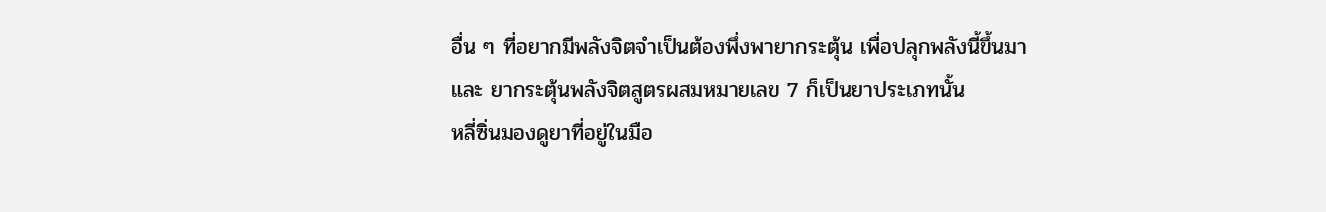อื่น ๆ ที่อยากมีพลังจิตจำเป็นต้องพึ่งพายากระตุ้น เพื่อปลุกพลังนี้ขึ้นมา
และ ยากระตุ้นพลังจิตสูตรผสมหมายเลข 7 ก็เป็นยาประเภทนั้น
หลี่ซิ่นมองดูยาที่อยู่ในมือ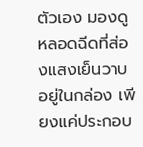ตัวเอง มองดูหลอดฉีดที่ส่องแสงเย็นวาบอยู่ในกล่อง เพียงแค่ประกอบ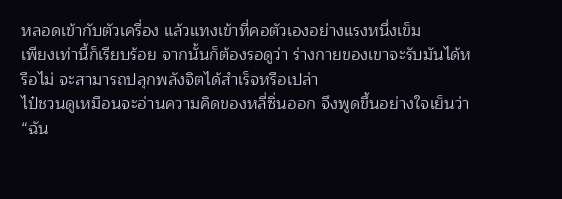หลอดเข้ากับตัวเครื่อง แล้วแทงเข้าที่คอตัวเองอย่างแรงหนึ่งเข็ม
เพียงเท่านี้ก็เรียบร้อย จากนั้นก็ต้องรอดูว่า ร่างกายของเขาจะรับมันได้หรือไม่ จะสามารถปลุกพลังจิตได้สำเร็จหรือเปล่า
ไป๋ชวนดูเหมือนจะอ่านความคิดของหลี่ซิ่นออก จึงพูดขึ้นอย่างใจเย็นว่า
“ฉัน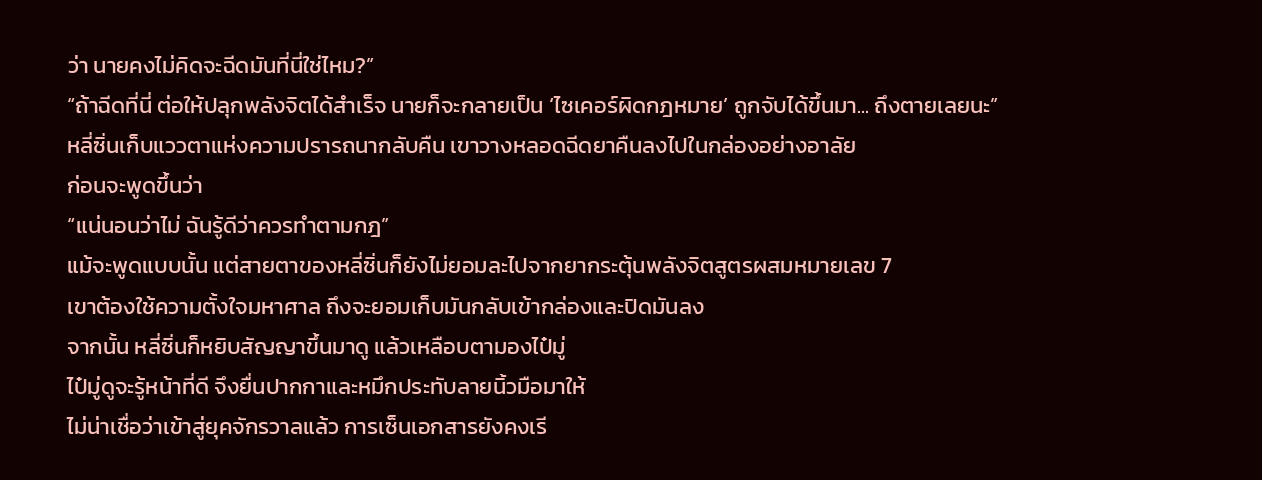ว่า นายคงไม่คิดจะฉีดมันที่นี่ใช่ไหม?”
“ถ้าฉีดที่นี่ ต่อให้ปลุกพลังจิตได้สำเร็จ นายก็จะกลายเป็น ‘ไซเคอร์ผิดกฎหมาย’ ถูกจับได้ขึ้นมา... ถึงตายเลยนะ”
หลี่ซิ่นเก็บแววตาแห่งความปรารถนากลับคืน เขาวางหลอดฉีดยาคืนลงไปในกล่องอย่างอาลัย
ก่อนจะพูดขึ้นว่า
“แน่นอนว่าไม่ ฉันรู้ดีว่าควรทำตามกฎ”
แม้จะพูดแบบนั้น แต่สายตาของหลี่ซิ่นก็ยังไม่ยอมละไปจากยากระตุ้นพลังจิตสูตรผสมหมายเลข 7
เขาต้องใช้ความตั้งใจมหาศาล ถึงจะยอมเก็บมันกลับเข้ากล่องและปิดมันลง
จากนั้น หลี่ซิ่นก็หยิบสัญญาขึ้นมาดู แล้วเหลือบตามองไป๋มู่
ไป๋มู่ดูจะรู้หน้าที่ดี จึงยื่นปากกาและหมึกประทับลายนิ้วมือมาให้
ไม่น่าเชื่อว่าเข้าสู่ยุคจักรวาลแล้ว การเซ็นเอกสารยังคงเรี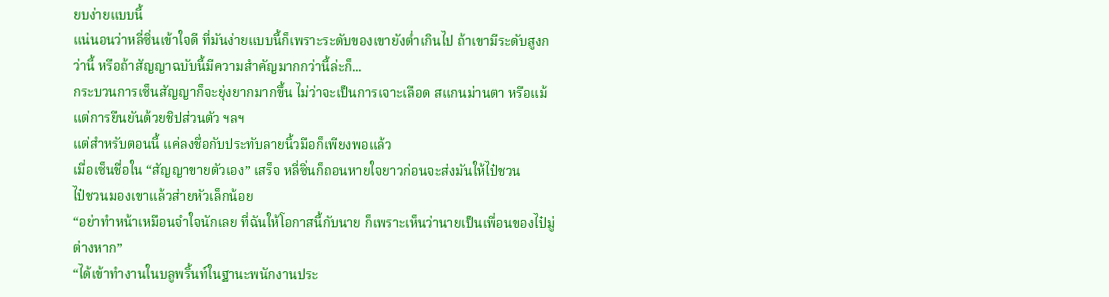ยบง่ายแบบนี้
แน่นอนว่าหลี่ซิ่นเข้าใจดี ที่มันง่ายแบบนี้ก็เพราะระดับของเขายังต่ำเกินไป ถ้าเขามีระดับสูงกว่านี้ หรือถ้าสัญญาฉบับนี้มีความสำคัญมากกว่านี้ล่ะก็...
กระบวนการเซ็นสัญญาก็จะยุ่งยากมากขึ้น ไม่ว่าจะเป็นการเจาะเลือด สแกนม่านตา หรือแม้แต่การยืนยันด้วยชิปส่วนตัว ฯลฯ
แต่สำหรับตอนนี้ แค่ลงชื่อกับประทับลายนิ้วมือก็เพียงพอแล้ว
เมื่อเซ็นชื่อใน “สัญญาขายตัวเอง” เสร็จ หลี่ซิ่นก็ถอนหายใจยาวก่อนจะส่งมันให้ไป๋ชวน
ไป๋ชวนมองเขาแล้วส่ายหัวเล็กน้อย
“อย่าทำหน้าเหมือนจำใจนักเลย ที่ฉันให้โอกาสนี้กับนาย ก็เพราะเห็นว่านายเป็นเพื่อนของไป๋มู่ต่างหาก”
“ได้เข้าทำงานในบลูพริ้นท์ในฐานะพนักงานประ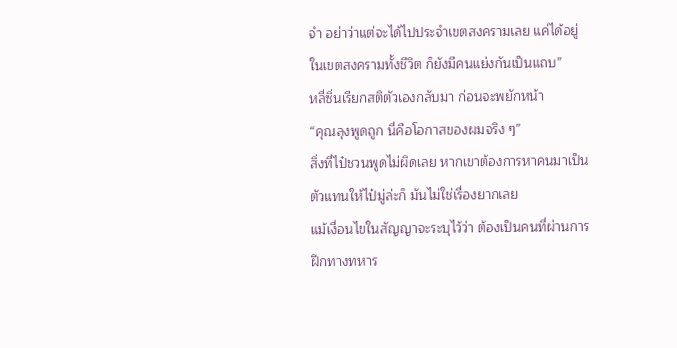จำ อย่าว่าแต่จะได้ไปประจำเขตสงครามเลย แค่ได้อยู่ในเขตสงครามทั้งชีวิต ก็ยังมีคนแย่งกันเป็นแถบ”
หลี่ซิ่นเรียกสติตัวเองกลับมา ก่อนจะพยักหน้า
“คุณลุงพูดถูก นี่คือโอกาสของผมจริง ๆ”
สิ่งที่ไป๋ชวนพูดไม่ผิดเลย หากเขาต้องการหาคนมาเป็นตัวแทนให้ไป๋มู่ล่ะก็ มันไม่ใช่เรื่องยากเลย
แม้เงื่อนไขในสัญญาจะระบุไว้ว่า ต้องเป็นคนที่ผ่านการฝึกทางทหาร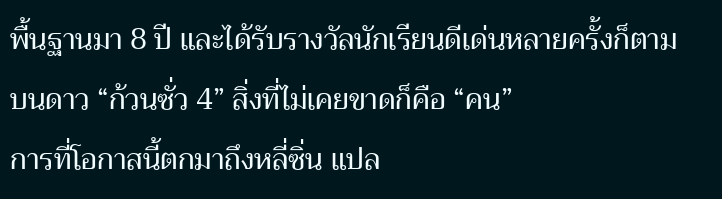พื้นฐานมา 8 ปี และได้รับรางวัลนักเรียนดีเด่นหลายครั้งก็ตาม
บนดาว “ก้วนซั่ว 4” สิ่งที่ไม่เคยขาดก็คือ “คน”
การที่โอกาสนี้ตกมาถึงหลี่ซิ่น แปล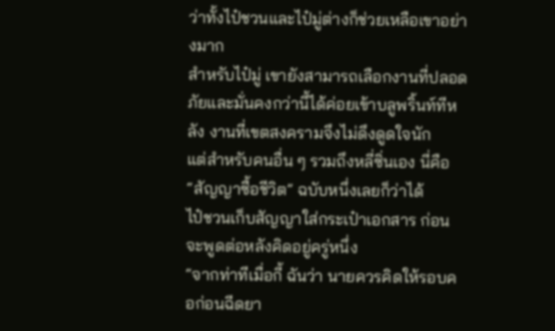ว่าทั้งไป๋ชวนและไป๋มู่ต่างก็ช่วยเหลือเขาอย่างมาก
สำหรับไป๋มู่ เขายังสามารถเลือกงานที่ปลอดภัยและมั่นคงกว่านี้ได้ค่อยเข้าบลูพริ้นท์ทีหลัง งานที่เขตสงครามจึงไม่ดึงดูดใจนัก
แต่สำหรับคนอื่น ๆ รวมถึงหลี่ซิ่นเอง นี่คือ “สัญญาซื้อชีวิต” ฉบับหนึ่งเลยก็ว่าได้
ไป๋ชวนเก็บสัญญาใส่กระเป๋าเอกสาร ก่อนจะพูดต่อหลังคิดอยู่ครู่หนึ่ง
“จากท่าทีเมื่อกี้ ฉันว่า นายควรคิดให้รอบคอก่อนฉีดยา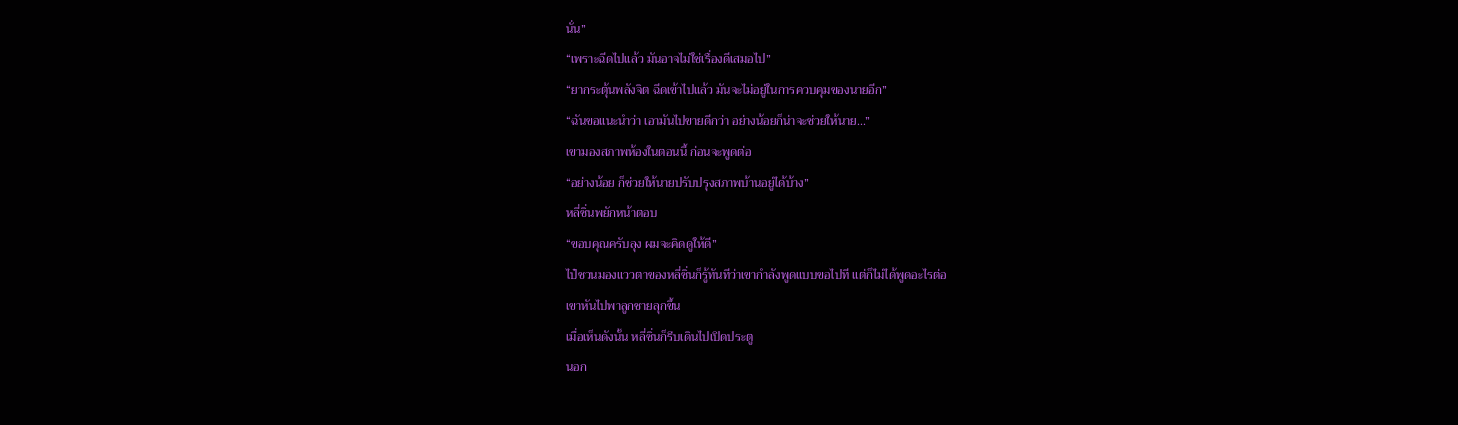นั่น”
“เพราะฉีดไปแล้ว มันอาจไม่ใช่เรื่องดีเสมอไป”
“ยากระตุ้นพลังจิต ฉีดเข้าไปแล้ว มันจะไม่อยู่ในการควบคุมของนายอีก”
“ฉันขอแนะนำว่า เอามันไปขายดีกว่า อย่างน้อยก็น่าจะช่วยให้นาย...”
เขามองสภาพห้องในตอนนี้ ก่อนจะพูดต่อ
“อย่างน้อย ก็ช่วยให้นายปรับปรุงสภาพบ้านอยู่ได้บ้าง”
หลี่ซิ่นพยักหน้าตอบ
“ขอบคุณครับลุง ผมจะคิดดูให้ดี”
ไป๋ชวนมองแววตาของหลี่ซิ่นก็รู้ทันทีว่าเขากำลังพูดแบบขอไปที แต่ก็ไม่ได้พูดอะไรต่อ
เขาหันไปพาลูกชายลุกขึ้น
เมื่อเห็นดังนั้น หลี่ซิ่นก็รีบเดินไปเปิดประตู
นอก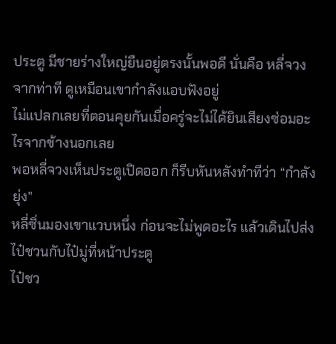ประตู มีชายร่างใหญ่ยืนอยู่ตรงนั้นพอดี นั่นคือ หลี่จวง จากท่าที ดูเหมือนเขากำลังแอบฟังอยู่
ไม่แปลกเลยที่ตอนคุยกันเมื่อครู่จะไม่ได้ยินเสียงซ่อมอะไรจากข้างนอกเลย
พอหลี่จวงเห็นประตูเปิดออก ก็รีบหันหลังทำทีว่า “กำลังยุ่ง”
หลี่ซิ่นมองเขาแวบหนึ่ง ก่อนจะไม่พูดอะไร แล้วเดินไปส่งไป๋ชวนกับไป๋มู่ที่หน้าประตู
ไป๋ชว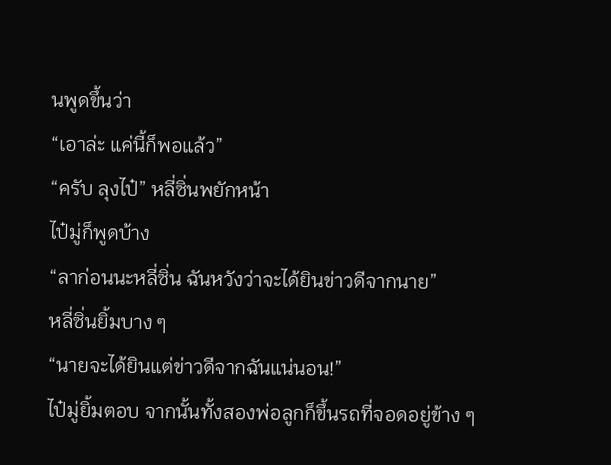นพูดขึ้นว่า
“เอาล่ะ แค่นี้ก็พอแล้ว”
“ครับ ลุงไป๋” หลี่ซิ่นพยักหน้า
ไป๋มู่ก็พูดบ้าง
“ลาก่อนนะหลี่ซิ่น ฉันหวังว่าจะได้ยินข่าวดีจากนาย”
หลี่ซิ่นยิ้มบาง ๆ
“นายจะได้ยินแต่ข่าวดีจากฉันแน่นอน!”
ไป๋มู่ยิ้มตอบ จากนั้นทั้งสองพ่อลูกก็ขึ้นรถที่จอดอยู่ข้าง ๆ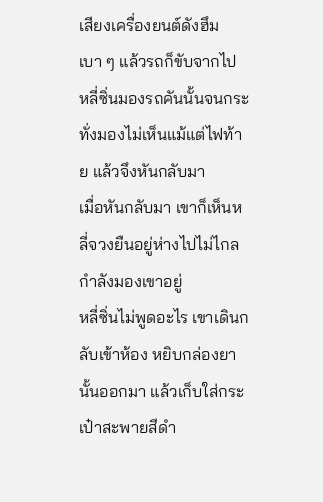เสียงเครื่องยนต์ดังฮึมเบา ๆ แล้วรถก็ขับจากไป
หลี่ซิ่นมองรถคันนั้นจนกระทั่งมองไม่เห็นแม้แต่ไฟท้าย แล้วจึงหันกลับมา
เมื่อหันกลับมา เขาก็เห็นหลี่จวงยืนอยู่ห่างไปไม่ไกล กำลังมองเขาอยู่
หลี่ซิ่นไม่พูดอะไร เขาเดินกลับเข้าห้อง หยิบกล่องยานั้นออกมา แล้วเก็บใส่กระเป๋าสะพายสีดำ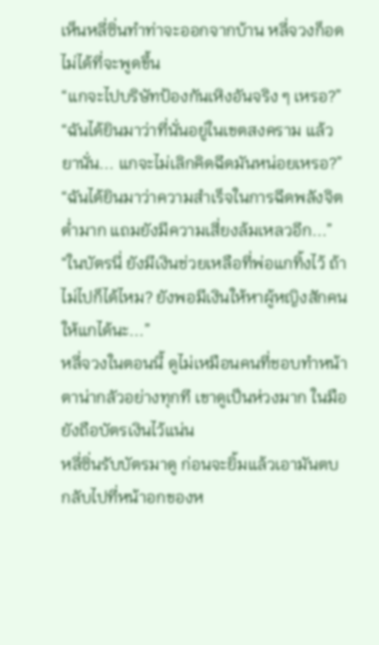เห็นหลี่ซิ่นทำท่าจะออกจากบ้าน หลี่จวงก็อดไม่ได้ที่จะพูดขึ้น
“แกจะไปบริษัทป้องกันเหิงอันจริง ๆ เหรอ?”
“ฉันได้ยินมาว่าที่นั่นอยู่ในเขตสงคราม แล้วยานั่น... แกจะไม่เลิกคิดฉีดมันหน่อยเหรอ?”
“ฉันได้ยินมาว่าความสำเร็จในการฉีดพลังจิตต่ำมาก แถมยังมีความเสี่ยงล้มเหลวอีก...”
“ในบัตรนี่ ยังมีเงินช่วยเหลือที่พ่อแกทิ้งไว้ ถ้าไม่ไปก็ได้ไหม? ยังพอมีเงินให้หาผู้หญิงสักคนให้แกได้นะ...”
หลี่จวงในตอนนี้ ดูไม่เหมือนคนที่ชอบทำหน้าตาน่ากลัวอย่างทุกที เขาดูเป็นห่วงมาก ในมือยังถือบัตรเงินไว้แน่น
หลี่ซิ่นรับบัตรมาดู ก่อนจะยิ้มแล้วเอามันตบกลับไปที่หน้าอกของห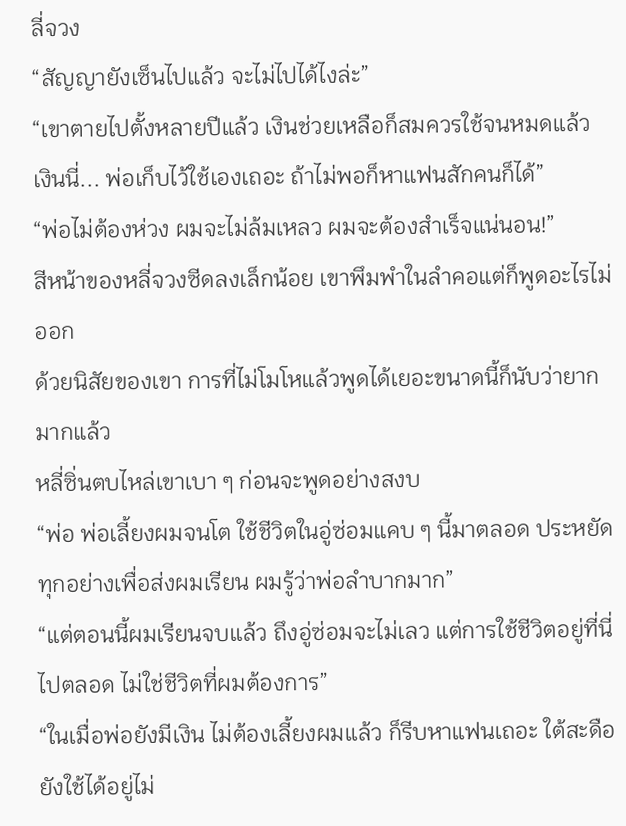ลี่จวง
“สัญญายังเซ็นไปแล้ว จะไม่ไปได้ไงล่ะ”
“เขาตายไปตั้งหลายปีแล้ว เงินช่วยเหลือก็สมควรใช้จนหมดแล้ว เงินนี่... พ่อเก็บไว้ใช้เองเถอะ ถ้าไม่พอก็หาแฟนสักคนก็ได้”
“พ่อไม่ต้องห่วง ผมจะไม่ล้มเหลว ผมจะต้องสำเร็จแน่นอน!”
สีหน้าของหลี่จวงซีดลงเล็กน้อย เขาพึมพำในลำคอแต่ก็พูดอะไรไม่ออก
ด้วยนิสัยของเขา การที่ไม่โมโหแล้วพูดได้เยอะขนาดนี้ก็นับว่ายากมากแล้ว
หลี่ซิ่นตบไหล่เขาเบา ๆ ก่อนจะพูดอย่างสงบ
“พ่อ พ่อเลี้ยงผมจนโต ใช้ชีวิตในอู่ซ่อมแคบ ๆ นี้มาตลอด ประหยัดทุกอย่างเพื่อส่งผมเรียน ผมรู้ว่าพ่อลำบากมาก”
“แต่ตอนนี้ผมเรียนจบแล้ว ถึงอู่ซ่อมจะไม่เลว แต่การใช้ชีวิตอยู่ที่นี่ไปตลอด ไม่ใช่ชีวิตที่ผมต้องการ”
“ในเมื่อพ่อยังมีเงิน ไม่ต้องเลี้ยงผมแล้ว ก็รีบหาแฟนเถอะ ใต้สะดือยังใช้ได้อยู่ไม่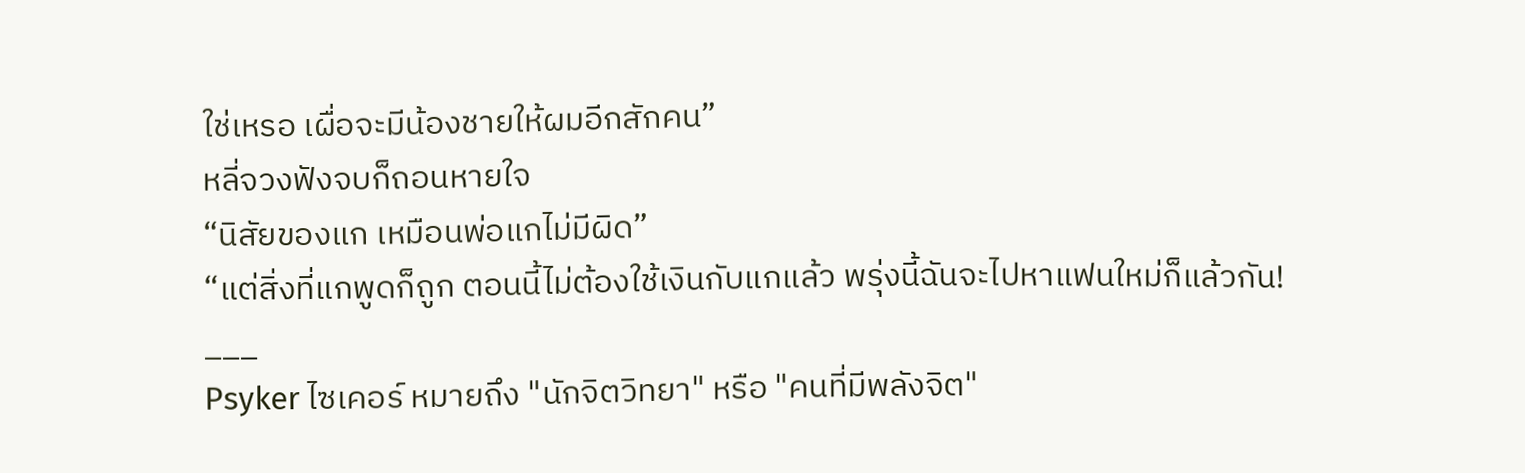ใช่เหรอ เผื่อจะมีน้องชายให้ผมอีกสักคน”
หลี่จวงฟังจบก็ถอนหายใจ
“นิสัยของแก เหมือนพ่อแกไม่มีผิด”
“แต่สิ่งที่แกพูดก็ถูก ตอนนี้ไม่ต้องใช้เงินกับแกแล้ว พรุ่งนี้ฉันจะไปหาแฟนใหม่ก็แล้วกัน!
___
Psyker ไซเคอร์ หมายถึง "นักจิตวิทยา" หรือ "คนที่มีพลังจิต"